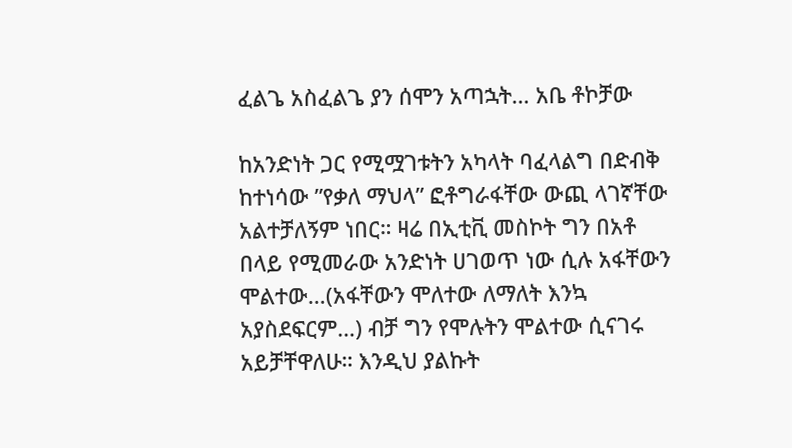ፈልጌ አስፈልጌ ያን ሰሞን አጣኋት… አቤ ቶኮቻው

ከአንድነት ጋር የሚሟገቱትን አካላት ባፈላልግ በድብቅ ከተነሳው ”የቃለ ማህላ” ፎቶግራፋቸው ውጪ ላገኛቸው አልተቻለኝም ነበር። ዛሬ በኢቲቪ መስኮት ግን በአቶ በላይ የሚመራው አንድነት ሀገወጥ ነው ሲሉ አፋቸውን ሞልተው…(አፋቸውን ሞለተው ለማለት እንኳ አያስደፍርም…) ብቻ ግን የሞሉትን ሞልተው ሲናገሩ አይቻቸዋለሁ። እንዲህ ያልኩት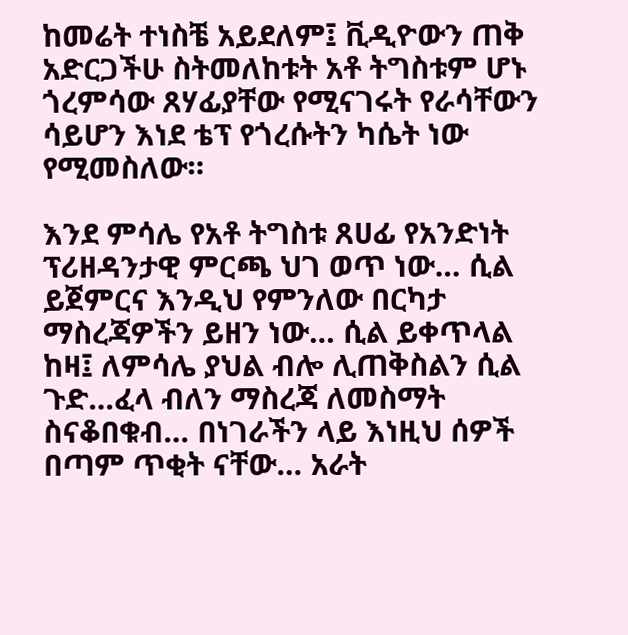ከመሬት ተነስቼ አይደለም፤ ቪዲዮውን ጠቅ አድርጋችሁ ስትመለከቱት አቶ ትግስቱም ሆኑ ጎረምሳው ጸሃፊያቸው የሚናገሩት የራሳቸውን ሳይሆን እነደ ቴፕ የጎረሱትን ካሴት ነው የሚመስለው።

እንደ ምሳሌ የአቶ ትግስቱ ጸሀፊ የአንድነት ፕሪዘዳንታዊ ምርጫ ህገ ወጥ ነው… ሲል ይጀምርና እንዲህ የምንለው በርካታ ማስረጃዎችን ይዘን ነው… ሲል ይቀጥላል ከዛ፤ ለምሳሌ ያህል ብሎ ሊጠቅስልን ሲል ጉድ…ፈላ ብለን ማስረጃ ለመስማት ስናቆበቁብ… በነገራችን ላይ እነዚህ ሰዎች በጣም ጥቂት ናቸው… አራት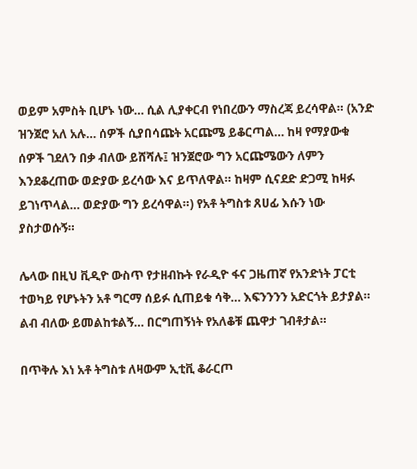ወይም አምስት ቢሆኑ ነው… ሲል ሊያቀርብ የነበረውን ማስረጃ ይረሳዋል። (አንድ ዝንጀሮ አለ አሉ… ሰዎች ሲያበሳጩት አርጩሜ ይቆርጣል… ከዛ የማያውቁ ሰዎች ገደለን በቃ ብለው ይሸሻሉ፤ ዝንጀሮው ግን አርጩሜውን ለምን እንደቆረጠው ወድያው ይረሳው እና ይጥለዋል። ከዛም ሲናደድ ድጋሚ ከዛፉ ይገነጥላል… ወድያው ግን ይረሳዋል።) የአቶ ትግስቱ ጸሀፊ እሱን ነው ያስታወሱኝ።

ሌላው በዚህ ቪዲዮ ውስጥ የታዘብኩት የራዲዮ ፋና ጋዜጠኛ የአንድነት ፓርቲ ተወካይ የሆኑትን አቶ ግርማ ሰይፉ ሲጠይቁ ሳቅ… እፍንንንን አድርጎት ይታያል። ልብ ብለው ይመልከቱልኝ… በርግጠኝነት የአለቆቹ ጨዋታ ገብቶታል።

በጥቅሉ እነ አቶ ትግስቱ ለዛውም ኢቲቪ ቆራርጦ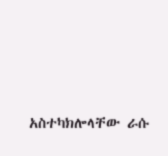አስተካክሎላቸው ራሱ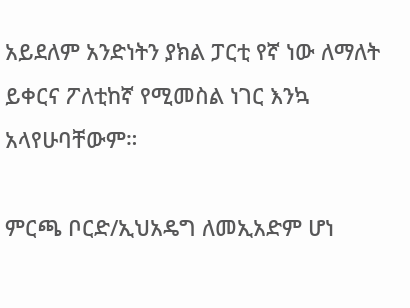አይደለም አንድነትን ያክል ፓርቲ የኛ ነው ለማለት ይቀርና ፖለቲከኛ የሚመስል ነገር እንኳ አላየሁባቸውም።

ምርጫ ቦርድ/ኢህአዴግ ለመኢአድም ሆነ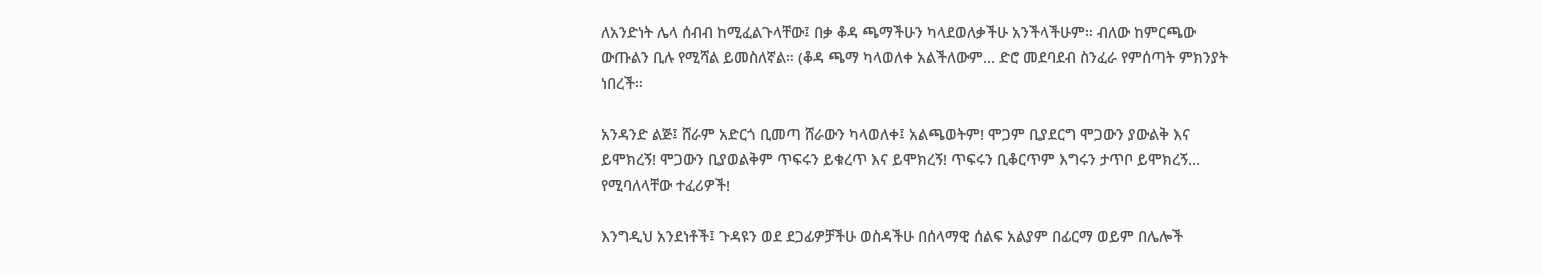ለአንድነት ሌላ ሰብብ ከሚፈልጉላቸው፤ በቃ ቆዳ ጫማችሁን ካላደወለቃችሁ አንችላችሁም። ብለው ከምርጫው ውጡልን ቢሉ የሚሻል ይመስለኛል። (ቆዳ ጫማ ካላወለቀ አልችለውም… ድሮ መደባደብ ስንፈራ የምሰጣት ምክንያት ነበረች።

አንዳንድ ልጅ፤ ሸራም አድርጎ ቢመጣ ሸራውን ካላወለቀ፤ አልጫወትም! ሞጋም ቢያደርግ ሞጋውን ያውልቅ እና ይሞክረኝ! ሞጋውን ቢያወልቅም ጥፍሩን ይቁረጥ እና ይሞክረኝ! ጥፍሩን ቢቆርጥም እግሩን ታጥቦ ይሞክረኝ… የሚባለላቸው ተፈሪዎች!

እንግዲህ አንደነቶች፤ ጉዳዩን ወደ ደጋፊዎቻችሁ ወስዳችሁ በሰላማዊ ሰልፍ አልያም በፊርማ ወይም በሌሎች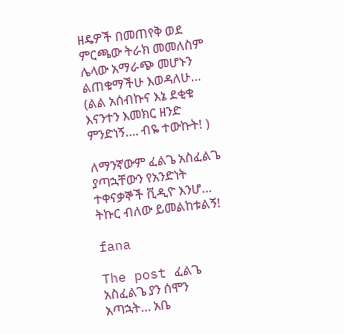ዘዴዎች በመጠየቅ ወደ ምርጫው ትራክ መመለስም ሌላው አማራጭ መሆኑን ልጠቁማችሁ እወዳለሁ… (ልል አሰብኩና እኔ ደቂቁ እናንተን እመክር ዘንድ ምንድነኝ…. ብዬ ተውኩት! )

ለማንኛውም ፈልጌ አስፈልጌ ያጣኋቸውን የአንድነት ተቀናቃኞች ቪዲዮ እንሆ… ትኩር ብለው ይመልከቱልኝ!

fana

The post ፈልጌ አስፈልጌ ያን ሰሞን አጣኋት… አቤ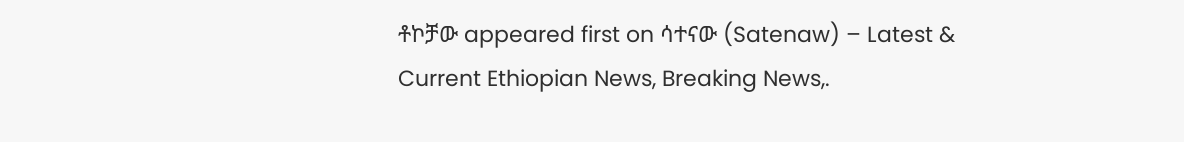ቶኮቻው appeared first on ሳተናው (Satenaw) – Latest & Current Ethiopian News, Breaking News,.